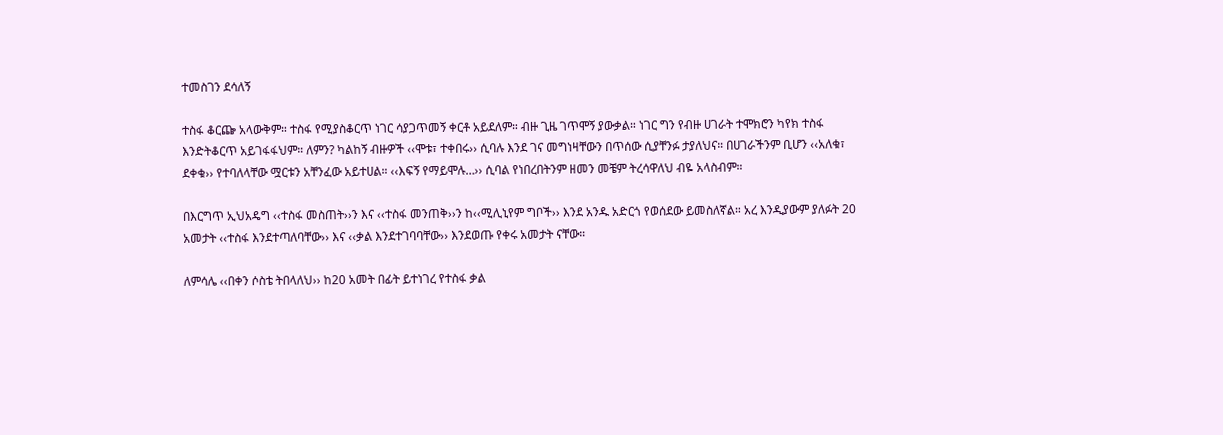ተመስገን ደሳለኝ

ተስፋ ቆርጬ አላውቅም። ተስፋ የሚያስቆርጥ ነገር ሳያጋጥመኝ ቀርቶ አይደለም። ብዙ ጊዜ ገጥሞኝ ያውቃል። ነገር ግን የብዙ ሀገራት ተሞክሮን ካየክ ተስፋ እንድትቆርጥ አይገፋፋህም። ለምን? ካልከኝ ብዙዎች ‹‹ሞቱ፣ ተቀበሩ›› ሲባሉ እንደ ገና መግነዛቸውን በጥሰው ሲያቸንፉ ታያለህና። በሀገራችንም ቢሆን ‹‹አለቁ፣ ደቀቁ›› የተባለላቸው ሟርቱን አቸንፈው አይተሀል። ‹‹እፍኝ የማይሞሉ…›› ሲባል የነበረበትንም ዘመን መቼም ትረሳዋለህ ብዬ አላስብም።

በእርግጥ ኢህአዴግ ‹‹ተስፋ መስጠት››ን እና ‹‹ተስፋ መንጠቅ››ን ከ‹‹ሚሊኒየም ግቦች›› እንደ አንዱ አድርጎ የወሰደው ይመስለኛል። አረ እንዲያውም ያለፉት 20 አመታት ‹‹ተስፋ እንደተጣለባቸው›› እና ‹‹ቃል እንደተገባባቸው›› እንደወጡ የቀሩ አመታት ናቸው።

ለምሳሌ ‹‹በቀን ሶስቴ ትበላለህ›› ከ20 አመት በፊት ይተነገረ የተስፋ ቃል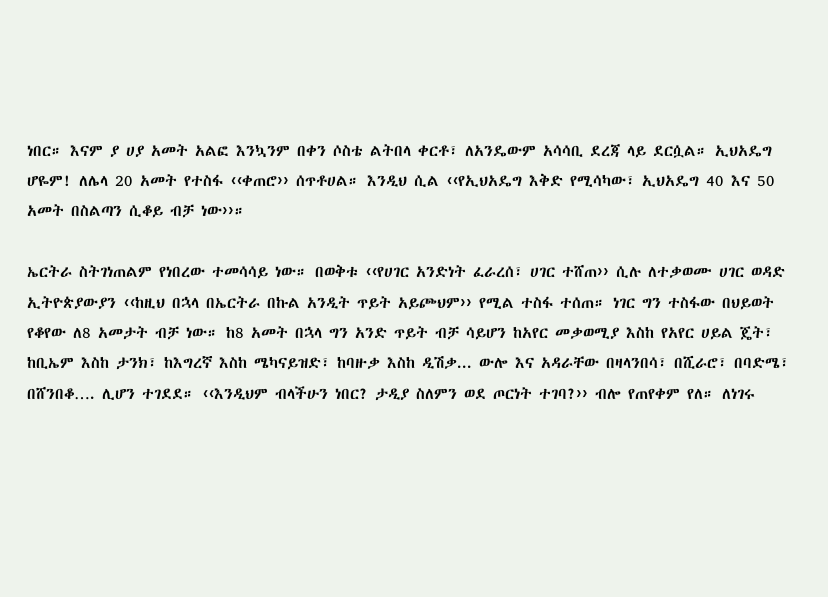ነበር። እናም ያ ሀያ አመት አልፎ እንኳንም በቀን ሶስቴ ልትበላ ቀርቶ፣ ለአንዴውም አሳሳቢ ደረጃ ላይ ደርሷል። ኢህአዴግ ሆዬም! ለሌላ 20 አመት የተስፋ ‹‹ቀጠሮ›› ሰጥቶሀል። እንዲህ ሲል ‹‹የኢህአዴግ እቅድ የሚሳካው፣ ኢህአዴግ 40 እና 50 አመት በስልጣን ሲቆይ ብቻ ነው››።

ኤርትራ ስትገነጠልም የነበረው ተመሳሳይ ነው። በወቅቱ ‹‹የሀገር አንድነት ፈራረሰ፣ ሀገር ተሸጠ›› ሲሉ ለተቃወሙ ሀገር ወዳድ ኢትዮጵያውያን ‹‹ከዚህ በኋላ በኤርትራ በኩል አንዲት ጥይት አይጮህም›› የሚል ተስፋ ተሰጠ። ነገር ግን ተስፋው በህይወት የቆየው ለ8 አመታት ብቻ ነው። ከ8 አመት በኋላ ግን አንድ ጥይት ብቻ ሳይሆን ከአየር መቃወሚያ እስከ የአየር ሀይል ጄት፣ ከቢኤም እስከ ታንክ፣ ከእግረኛ እስከ ሜካናይዝድ፣ ከባዙቃ እስከ ዲሽቃ... ውሎ እና አዳራቸው በዛላንበሳ፣ በሺራሮ፣ በባድሜ፣ በሸንበቆ…. ሊሆን ተገደደ። ‹‹እንዲህም ብላችሁን ነበር? ታዲያ ስለምን ወደ ጦርነት ተገባ?›› ብሎ የጠየቀም የለ። ለነገሩ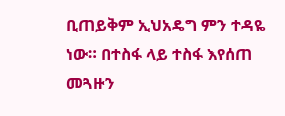ቢጠይቅም ኢህአዴግ ምን ተዳዬ ነው። በተስፋ ላይ ተስፋ እየሰጠ መጓዙን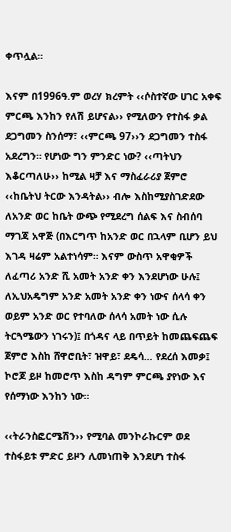ቀጥሏል።

እናም በ1996ዓ.ም ወረሃ ክረምት ‹‹ሶስተኛው ሀገር አቀፍ ምርጫ እንከን የለሽ ይሆናል›› የሚለውን የተስፋ ቃል ደጋግመን ስንሰማ፣ ‹‹ምርጫ 97››ን ደጋግመን ተስፋ አደረግን። የሆነው ግን ምንድር ነው? ‹‹ጣትህን እቆርጣለሁ›› ከሚል ዛቻ እና ማስፈራሪያ ጀምሮ ‹‹ከቤትህ ትርው እንዳትል›› ብሎ እስከሚያስገድደው ለአንድ ወር ከቤት ውጭ የሚደረግ ሰልፍ እና ስብሰባ ማገጃ አዋጅ (በእርግጥ ከአንድ ወር በኋላም ቢሆን ይህ እገዳ ዛሬም አልተነሳም። እናም ውስጥ አዋቂዎች ለፈጣሪ አንድ ሺ አመት አንድ ቀን እንደሆነው ሁሉ፤ ለኢህአዴግም አንድ አመት አንድ ቀን ነውና ሰላሳ ቀን ወይም አንድ ወር የተባለው ሰላሳ አመት ነው ሲሉ ትርጓሜውን ነገሩን)፤ በጎዳና ላይ በጥይት ከመጨፍጨፍ ጀምሮ እስከ ሸዋሮቢት፣ ዝዋይ፣ ደዴሳ… የደረሰ እመቃ፤ ኮሮጆ ይዞ ከመሮጥ እስከ ዳግም ምርጫ ያየነው እና የሰማነው እንከን ነው።

‹‹ትራንስፎርሜሽን›› የሚባል መንኮራኩርም ወደ ተስፋይቱ ምድር ይዞን ሊመነጠቅ እንደሆነ ተስፋ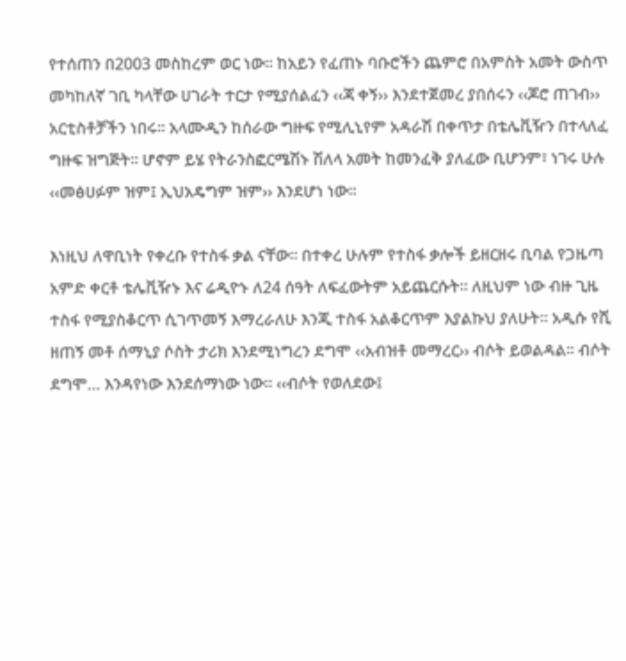የተሰጠን በ2003 መስከረም ወር ነው። ከአይን የፈጠኑ ባቡሮችን ጨምሮ በአምስት አመት ውስጥ መካከለኛ ገቢ ካላቸው ሀገራት ተርታ የሚያሰልፈን ‹‹ጃ ቀኝ›› እንደተጀመረ ያበሰሩን ‹‹ጆሮ ጠገብ›› አርቲስቶቻችን ነበሩ። አላሙዲን ከሰራው ግዙፍ የሚሊኒየም አዳራሽ በቀጥታ በቴሌቪዥን በተላለፈ ግዙፍ ዝግጅት። ሆኖም ይሄ የትራንስፎርሜሽኑ ሽለላ አመት ከመንፈቅ ያለፈው ቢሆንም፣ ነገሩ ሁሉ ‹‹መፅሀፉም ዝም፤ ኢህአዴግም ዝም›› እንደሆነ ነው።

እነዚህ ለዋቢነት የቀረቡ የተስፋ ቃል ናቸው። በተቀረ ሁሉም የተስፋ ቃሎች ይዘርዘሩ ቢባል የጋዜጣ አምድ ቀርቶ ቴሌቪዥኑ እና ሬዲዮኑ ለ24 ሰዓት ለፍፈውትም አይጨርሱት። ለዚህም ነው ብዙ ጊዜ ተስፋ የሚያስቆርጥ ሲገጥመኝ እማረራለሁ እንጂ ተስፋ አልቆርጥም እያልኩህ ያለሁት። አዲሱ የሺ ዘጠኝ መቶ ሰማኒያ ሶስት ታሪክ እንደሚነግረን ደግሞ ‹‹አብዝቶ መማረር›› ብሶት ይወልዳል። ብሶት ደግሞ… እንዳየነው እንደሰማነው ነው። ‹‹ብሶት የወለደው፤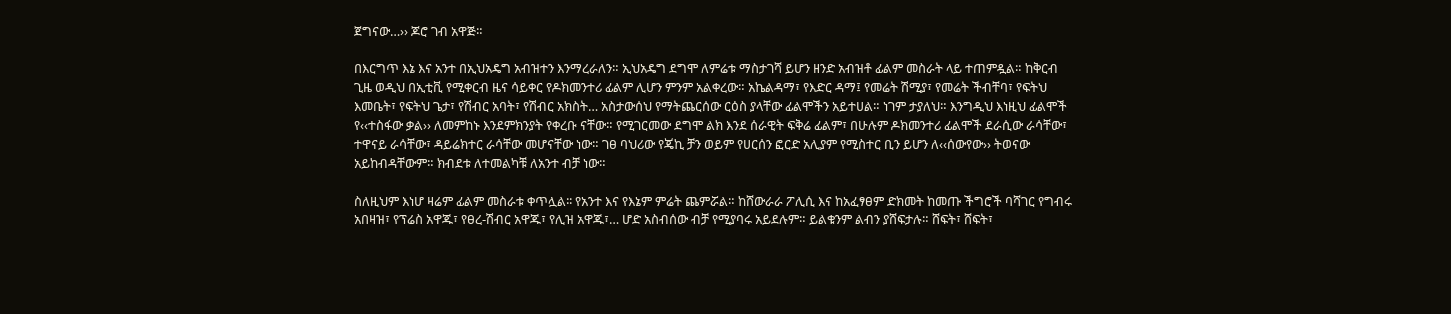ጀግናው…›› ጆሮ ገብ አዋጅ።

በእርግጥ እኔ እና አንተ በኢህአዴግ አብዝተን እንማረራለን። ኢህአዴግ ደግሞ ለምሬቱ ማስታገሻ ይሆን ዘንድ አብዝቶ ፊልም መስራት ላይ ተጠምዷል። ከቅርብ ጊዜ ወዲህ በኢቲቪ የሚቀርብ ዜና ሳይቀር የዶክመንተሪ ፊልም ሊሆን ምንም አልቀረው። አኬልዳማ፣ የእድር ዳማ፤ የመሬት ሽሚያ፣ የመሬት ችብቸባ፣ የፍትህ እመቤት፣ የፍትህ ጌታ፣ የሽብር አባት፣ የሽብር አክስት… አስታውሰህ የማትጨርሰው ርዕስ ያላቸው ፊልሞችን አይተሀል። ነገም ታያለህ። እንግዲህ እነዚህ ፊልሞች የ‹‹ተስፋው ቃል›› ለመምከኑ እንደምክንያት የቀረቡ ናቸው። የሚገርመው ደግሞ ልክ እንደ ሰራዊት ፍቅሬ ፊልም፣ በሁሉም ዶክመንተሪ ፊልሞች ደራሲው ራሳቸው፣ ተዋናይ ራሳቸው፣ ዳይሬክተር ራሳቸው መሆናቸው ነው። ገፀ ባህሪው የጄኪ ቻን ወይም የሀርሰን ፎርድ አሊያም የሚስተር ቢን ይሆን ለ‹‹ሰውየው›› ትወናው አይከብዳቸውም። ክብደቱ ለተመልካቹ ለአንተ ብቻ ነው።

ስለዚህም እነሆ ዛሬም ፊልም መስራቱ ቀጥሏል፡፡ የአንተ እና የእኔም ምሬት ጨምሯል። ከሸውራራ ፖሊሲ እና ከአፈፃፀም ድክመት ከመጡ ችግሮች ባሻገር የግብሩ አበዛዝ፣ የፕሬስ አዋጁ፣ የፀረ-ሽብር አዋጁ፣ የሊዝ አዋጁ፣… ሆድ አስብሰው ብቻ የሚያባሩ አይደሉም። ይልቁንም ልብን ያሸፍታሉ። ሸፍት፣ ሸፍት፣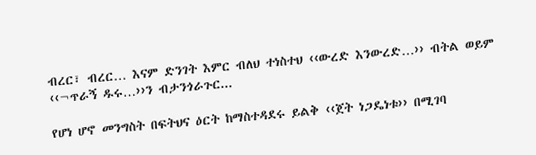ብረር፣ ብረር… እናም ድንገት እምር ብለህ ተነስተህ ‹‹ውረድ እንውረድ…›› ብትል ወይም ‹‹¬ጥራኝ ዱሩ…››ን ብታንጎራጉር...

የሆነ ሆኖ መንግስት በፍትህና ዕርት ከማስተዳደሩ ይልቅ ‹‹ጀት ነጋዴነቱ›› በሚገባ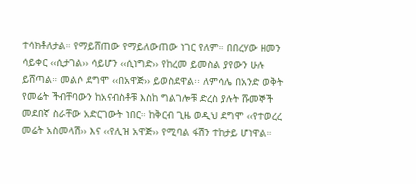ተሳክቶለታል። የማይሸጠው የማይለውጠው ነገር የለም። በበረሃው ዘመን ሳይቀር ‹‹ሲታገል›› ሳይሆን ‹‹ሲነግድ›› የከረመ ይመስል ያየውን ሁሉ ይሸጣል። መልሶ ደግሞ ‹‹በአዋጅ›› ይወስደዋል፡፡ ለምሳሌ በአንድ ወቅት የመሬት ችብቸባውን ከአናብስቶቹ እስከ ግልገሎቹ ድረስ ያሉት ሹመኞች መደበኛ ስራቸው አድርገውት ነበር። ከቅርብ ጊዜ ወዲህ ደግሞ ‹‹የተወረረ መሬት አስመላሽ›› እና ‹‹የሊዝ አዋጅ›› የሚባል ፋሽን ተከታይ ሆነዋል።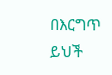በእርግጥ ይህች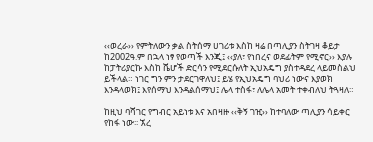‹‹ወረራ›› የምትለውን ቃል ስትሰማ ሀገሪቱ እስከ ዛሬ በጣሊያን ስትገዛ ቆይታ ከ2002ዓ.ም በኋላ ነፃ የወጣች እንጂ፤ ‹‹ያለ፣ የነበረና ወደፊትም የሚኖር›› እያሉ ከፓትሪያርኩ እስከ ሼሆች ድርሳን የሚደርሱለት ኢህአዴግ ያስተዳደረ ላይመስልህ ይችላል። ነገር ግን ምን ታደርገዋለህ፤ ይሄ የኢህአዴግ ባህሪ ነውና እያወክ እንዳላወክ፤ እየሰማህ እንዳልሰማህ፤ ሌላ ተስፋ፣ ለሌላ አመት ተቀብለህ ትጓዛለ።

ከዚህ ባሻገር የግብር አይነቱ እና አበዛዙ ‹‹ቅኝ ገዢ›› ከተባለው ጣሊያን ሳይቀር የከፋ ነው፡፡ ኧረ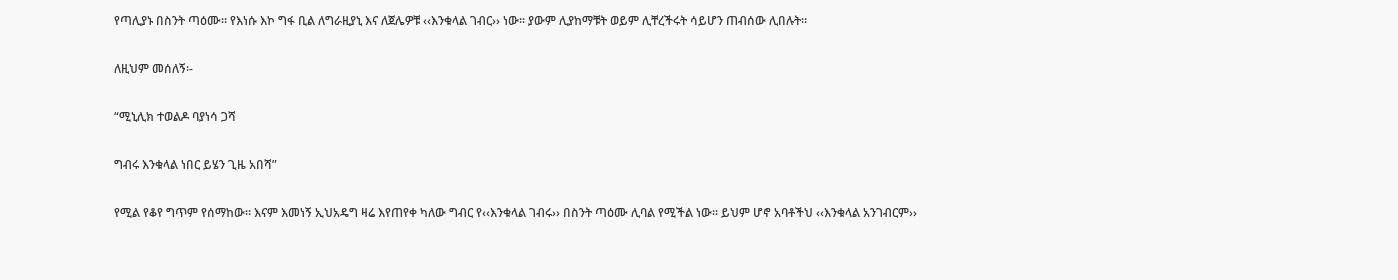የጣሊያኑ በስንት ጣዕሙ። የእነሱ እኮ ግፋ ቢል ለግራዚያኒ እና ለጀሌዎቹ ‹‹እንቁላል ገብር›› ነው፡፡ ያውም ሊያከማቹት ወይም ሊቸረችሩት ሳይሆን ጠብሰው ሊበሉት።

ለዚህም መሰለኝ፡-

“ሚኒሊክ ተወልዶ ባያነሳ ጋሻ

ግብሩ እንቁላል ነበር ይሄን ጊዜ አበሻ”

የሚል የቆየ ግጥም የሰማከው። እናም እመነኝ ኢህአዴግ ዛሬ እየጠየቀ ካለው ግብር የ‹‹እንቁላል ገብሩ›› በስንት ጣዕሙ ሊባል የሚችል ነው፡፡ ይህም ሆኖ አባቶችህ ‹‹እንቁላል አንገብርም››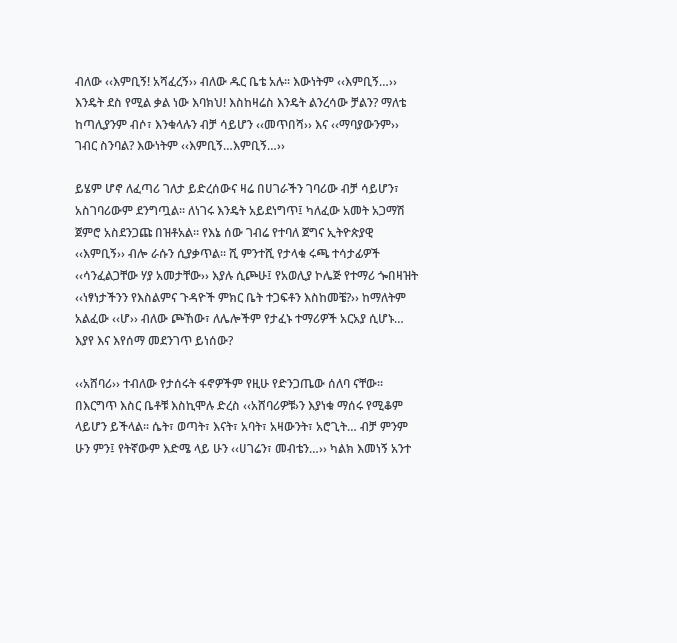ብለው ‹‹እምቢኝ! አሻፈረኝ›› ብለው ዱር ቤቴ አሉ፡፡ እውነትም ‹‹እምቢኝ…›› እንዴት ደስ የሚል ቃል ነው እባክህ! እስከዛሬስ እንዴት ልንረሳው ቻልን? ማለቴ ከጣሊያንም ብሶ፣ እንቁላሉን ብቻ ሳይሆን ‹‹መጥበሻ›› እና ‹‹ማባያውንም›› ገብር ስንባል? እውነትም ‹‹እምቢኝ…እምቢኝ…››

ይሄም ሆኖ ለፈጣሪ ገለታ ይድረሰውና ዛሬ በሀገራችን ገባሪው ብቻ ሳይሆን፣ አስገባሪውም ደንግጧል፡፡ ለነገሩ እንዴት አይደነግጥ፤ ካለፈው አመት አጋማሽ ጀምሮ አስደንጋጩ በዝቶአል። የእኔ ሰው ገብሬ የተባለ ጀግና ኢትዮጵያዊ ‹‹እምቢኝ›› ብሎ ራሱን ሲያቃጥል። ሺ ምንተሺ የታላቁ ሩጫ ተሳታፊዎች ‹‹ሳንፈልጋቸው ሃያ አመታቸው›› እያሉ ሲጮሁ፤ የአወሊያ ኮሌጅ የተማሪ ጐበዛዝት ‹‹ነፃነታችንን የእስልምና ጉዳዮች ምክር ቤት ተጋፍቶን እስከመቼ?›› ከማለትም አልፈው ‹‹ሆ›› ብለው ጮኸው፣ ለሌሎችም የታፈኑ ተማሪዎች አርአያ ሲሆኑ… እያየ እና እየሰማ መደንገጥ ይነሰው?

‹‹አሸባሪ›› ተብለው የታሰሩት ፋኖዎችም የዚሁ የድንጋጤው ሰለባ ናቸው። በእርግጥ እስር ቤቶቹ እስኪሞሉ ድረስ ‹‹አሸባሪዎቹ›ን እያነቁ ማሰሩ የሚቆም ላይሆን ይችላል፡፡ ሴት፣ ወጣት፣ እናት፣ አባት፣ አዛውንት፣ አሮጊት… ብቻ ምንም ሁን ምን፤ የትኛውም እድሜ ላይ ሁን ‹‹ሀገሬን፣ መብቴን…›› ካልክ እመነኝ አንተ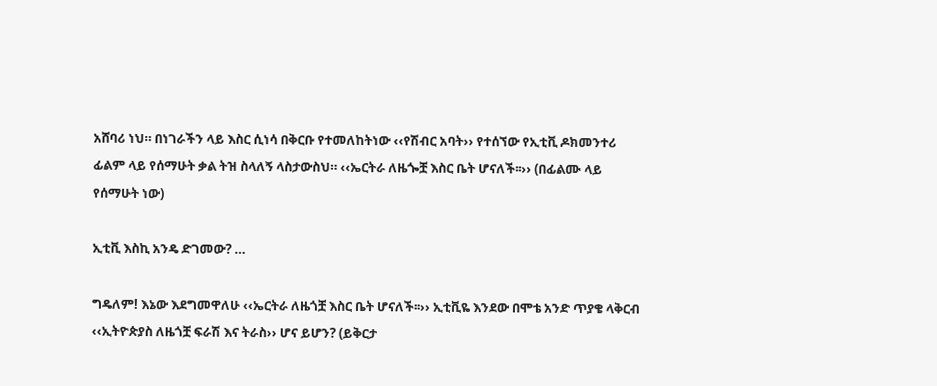አሸባሪ ነህ። በነገራችን ላይ እስር ሲነሳ በቅርቡ የተመለከትነው ‹‹የሽብር አባት›› የተሰኘው የኢቲቪ ዶክመንተሪ ፊልም ላይ የሰማሁት ቃል ትዝ ስላለኝ ላስታውስህ። ‹‹ኤርትራ ለዜጐቿ እስር ቤት ሆናለች፡፡›› (በፊልሙ ላይ የሰማሁት ነው)

ኢቲቪ እስኪ አንዴ ድገመው? …

ግዴለም! እኔው እደግመዋለሁ ‹‹ኤርትራ ለዜጎቿ እስር ቤት ሆናለች፡፡›› ኢቲቪዬ እንደው በሞቴ አንድ ጥያቄ ላቅርብ ‹‹ኢትዮጵያስ ለዜጎቿ ፍራሽ እና ትራስ›› ሆና ይሆን? (ይቅርታ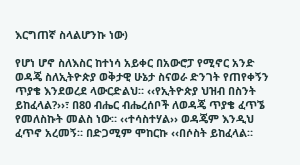እርግጠኛ ስላልሆንኩ ነው)

የሆነ ሆኖ ስለእስር ከተነሳ አይቀር በአውሮፓ የሚኖር አንድ ወዳጄ ስለኢትዮጵያ ወቅታዊ ሁኔታ ስናወራ ድንገት የጠየቀኝን ጥያቄ እንደወረደ ላውርድልህ። ‹‹የኢትዮጵያ ህዝብ በስንት ይከፈላል?››፣ በ80 ብሔር ብሔረሰቦች ለወዳጄ ጥያቄ ፈጥኜ የመለስኩት መልስ ነው። ‹‹ተሳስተሃል›› ወዳጄም እንዲህ ፈጥኖ አረመኝ። በድጋሚም ሞከርኩ ‹‹በሶስት ይከፈላል።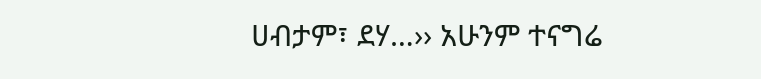ሀብታም፣ ደሃ…›› አሁንም ተናግሬ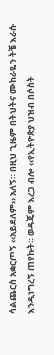ሳልጨርስ አቋርጦኝ ‹‹አይደለም›› አለኝ። በዚህ ጊዜም በትህትና ሙከራዬን ትቼ እራሱ እንዲነግረኝ ጠየኩት። ወዳጄም እረጋ ብሎ ‹‹የኢትዮጵያ ህዝብ በሶስት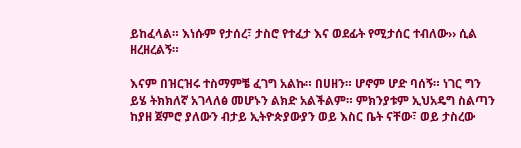ይከፈላል። እነሱም የታሰረ፣ ታስሮ የተፈታ እና ወደፊት የሚታሰር ተብለው›› ሲል ዘረዘረልኝ።

እናም በዝርዝሩ ተስማምቼ ፈገግ አልኩ። በሀዘን። ሆኖም ሆድ ባሰኝ። ነገር ግን ይሄ ትክክለኛ አገላለፅ መሆኑን ልክድ አልችልም። ምክንያቱም ኢህአዴግ ስልጣን ከያዘ ጀምሮ ያለውን ብታይ ኢትዮጵያውያን ወይ እስር ቤት ናቸው፣ ወይ ታስረው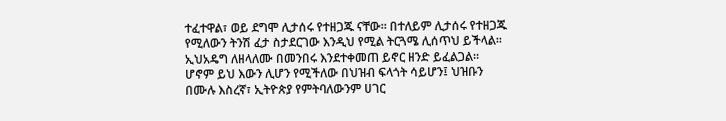ተፈተዋል፣ ወይ ደግሞ ሊታሰሩ የተዘጋጁ ናቸው። በተለይም ሊታሰሩ የተዘጋጁ የሚለውን ትንሽ ፈታ ስታደርገው እንዲህ የሚል ትርጓሜ ሊሰጥህ ይችላል። ኢህአዴግ ለዘላለሙ በመንበሩ እንደተቀመጠ ይኖር ዘንድ ይፈልጋል። ሆኖም ይህ እውን ሊሆን የሚችለው በህዝብ ፍላጎት ሳይሆን፤ ህዝቡን በሙሉ እስረኛ፣ ኢትዮጵያ የምትባለውንም ሀገር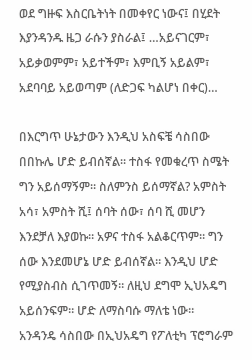ወደ ግዙፍ እስርቤትነት በመቀየር ነውና፤ በሂደት እያንዳንዱ ዜጋ ራሱን ያስራል፤ …አይናገርም፣ አይቃወምም፣ አይተችም፣ እምቢኝ አይልም፣ አደባባይ አይወጣም (ለድጋፍ ካልሆነ በቀር)…

በእርግጥ ሁኔታውን እንዲህ አስፍቼ ሳስበው በበኩሌ ሆድ ይብሰኛል። ተስፋ የመቁረጥ ስሜት ግን አይሰማኝም። ስለምንስ ይሰማኛል? አምስት አሳ፣ አምስት ሺ፤ ሰባት ሰው፣ ሰባ ሺ መሆን እንደቻለ እያወኩ። አዎና ተስፋ አልቆርጥም። ግን ሰው እንደመሆኔ ሆድ ይብሰኛል። እንዲህ ሆድ የሚያስብስ ሲገጥመኝ። ለዚህ ደግሞ ኢህአዴግ አይሰንፍም። ሆድ ለማስባሱ ማለቴ ነው። አንዳንዴ ሳስበው በኢህአዴግ የፖለቲካ ፕሮግራም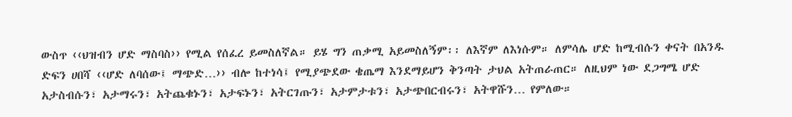ውስጥ ‹‹ህዝብን ሆድ ማስባስ›› የሚል የሰፈረ ይመስለኛል። ይሄ ግን ጠቃሚ አይመስለኝም፡፡ ለእኛም ለእነሱም። ለምሳሌ ሆድ ከሚብሱን ቀናት በአንዱ ድፍን ሀበሻ ‹‹ሆድ ለባሰው፤ ማጭድ…›› ብሎ ከተነሳ፤ የሚያጭደው ቄጤማ እንደማይሆን ቅንጣት ታህል አትጠራጠር። ለዚህም ነው ደጋግሜ ሆድ አታስብሱን፣ አታማሩን፣ አትጨቁኑን፣ አታፍኑን፣ አትርገጡን፣ አታምታቱን፣ አታጭበርብሩን፣ አትዋሹን… የምለው።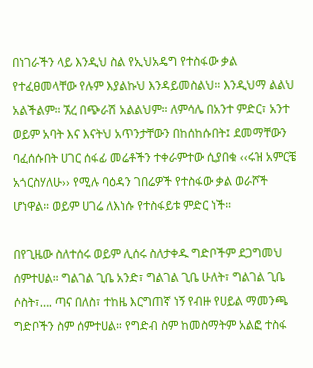በነገራችን ላይ እንዲህ ስል የኢህአዴግ የተስፋው ቃል የተፈፀመላቸው የሉም እያልኩህ እንዳይመስልህ። እንዲህማ ልልህ አልችልም። ኧረ በጭራሽ አልልህም። ለምሳሌ በአንተ ምድር፣ አንተ ወይም አባት እና እናትህ አጥንታቸውን በከሰከሱበት፤ ደመማቸውን ባፈሰሱበት ሀገር ሰፋፊ መሬቶችን ተቀራምተው ሲያበቁ ‹‹ሩዝ አምርቼ አጎርስሃለሁ›› የሚሉ ባዕዳን ገበሬዎች የተስፋው ቃል ወራሾች ሆነዋል። ወይም ሀገሬ ለእነሱ የተስፋይቱ ምድር ነች።

በየጊዜው ስለተሰሩ ወይም ሊሰሩ ስለታቀዱ ግድቦችም ደጋግመህ ሰምተሀል። ግልገል ጊቤ አንድ፣ ግልገል ጊቤ ሁለት፣ ግልገል ጊቤ ሶስት፣…. ጣና በለስ፣ ተከዜ እርግጠኛ ነኝ የብዙ የሀይል ማመንጫ ግድቦችን ስም ሰምተሀል። የግድብ ስም ከመስማትም አልፎ ተስፋ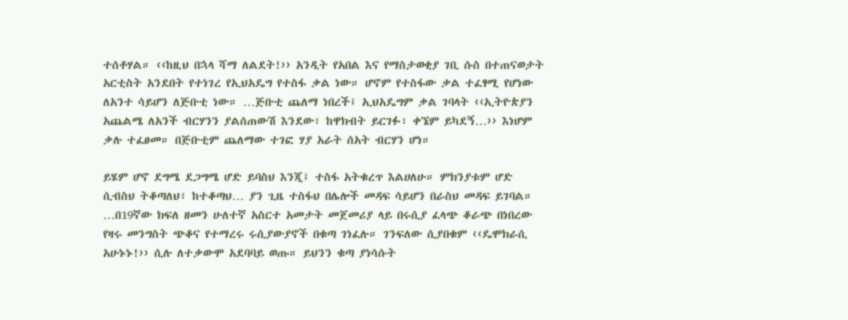ተሰቶሃል። ‹‹ከዚህ በኋላ ሻማ ለልደት!›› አንዲት የአበል እና የማስታወቂያ ገቢ ሱስ በተጠናወታት አርቲስት አንደበት የተነገረ የኢህአዴግ የተስፋ ቃል ነው። ሆኖም የተስፋው ቃል ተፈፃሚ የሆነው ለአንተ ሳይሆን ለጅቡቲ ነው። …ጅቡቲ ጨለማ ነበረች፤ ኢህአዴግም ቃል ገባላት ‹‹ኢትዮጵያን አጨልሜ ለአንች ብርሃንን ያልሰጠውሽ እንደው፣ ከዋክብት ይርገፉ፣ ቀኜም ይካደኝ…›› እነሆም ቃሉ ተፈፀመ። በጅቡቲም ጨለማው ተገፎ ሃያ አራት ሰአት ብርሃን ሆነ።

ይሄም ሆኖ ደግሜ ደጋግሜ ሆድ ይባስህ እንጂ፤ ተስፋ አትቁረጥ እልሀለሁ። ምክንያቱም ሆድ ሲብስህ ትቆጣለህ፣ ከተቆጣህ… ያን ጊዜ ተስፋህ በሌሎች መዳፍ ሳይሆን በራስህ መዳፍ ይገባል። …በ19ኛው ክፍለ ዘመን ሁለተኛ አስርተ አመታት መጀመሪያ ላይ በሩሲያ ፈላጭ ቆራጭ በነበረው የዛሩ መንግስት ጭቆና የተማረሩ ሩሲያውያኖች በቁጣ ገነፈሉ። ገንፍለው ሲያበቁም ‹‹ዴሞክራሲ አሁኑኑ!›› ሲሉ ለተቃውሞ አደባባይ ወጡ። ይህንን ቁጣ ያነሳሱት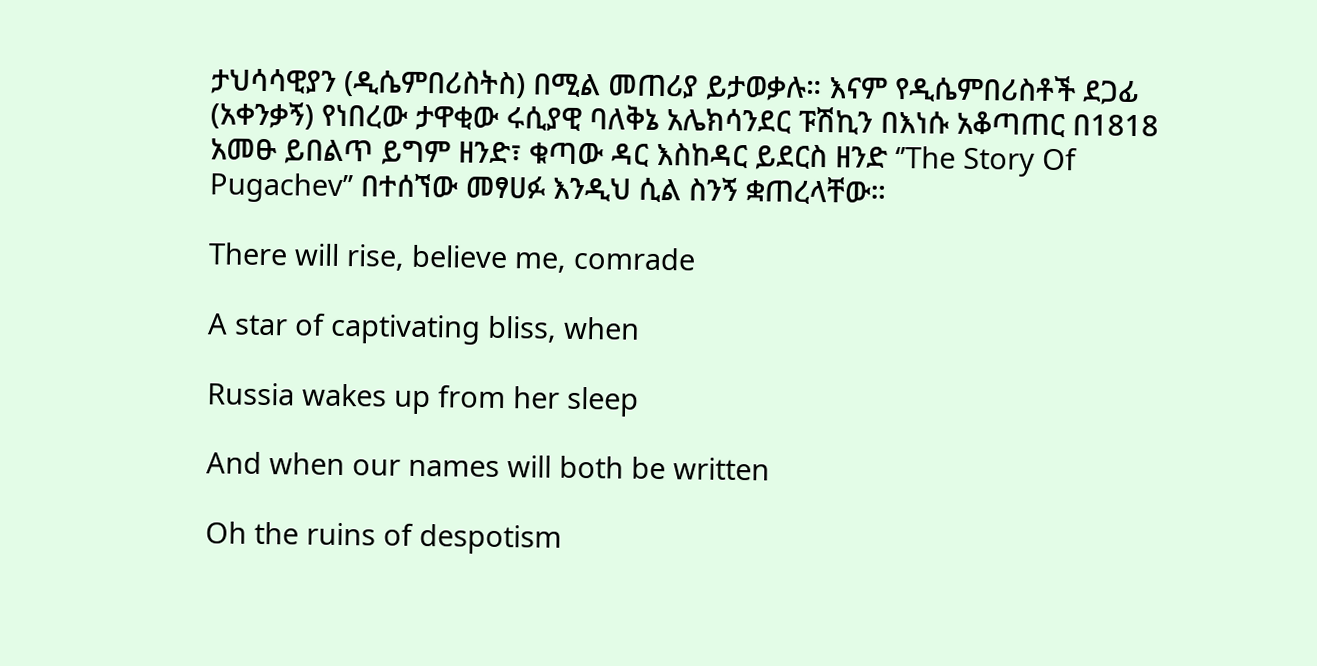ታህሳሳዊያን (ዲሴምበሪስትስ) በሚል መጠሪያ ይታወቃሉ። እናም የዲሴምበሪስቶች ደጋፊ (አቀንቃኝ) የነበረው ታዋቂው ሩሲያዊ ባለቅኔ አሌክሳንደር ፑሽኪን በእነሱ አቆጣጠር በ1818 አመፁ ይበልጥ ይግም ዘንድ፣ ቁጣው ዳር እስከዳር ይደርስ ዘንድ ‘’The Story Of Pugachev’’ በተሰኘው መፃሀፉ እንዲህ ሲል ስንኝ ቋጠረላቸው።

There will rise, believe me, comrade

A star of captivating bliss, when

Russia wakes up from her sleep

And when our names will both be written

Oh the ruins of despotism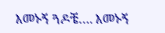እመኑኝ ጓዶቼ…. እመኑኝ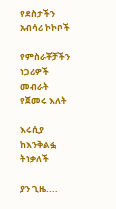የደስታችን አብሳሪ ኮኮቦች

የምስራቾቻችን ነጋሪዎች መብራት የጀመሩ እለት

እሩሲያ ከእንቅልፏ ትነቃለች

ያን ጊዜ....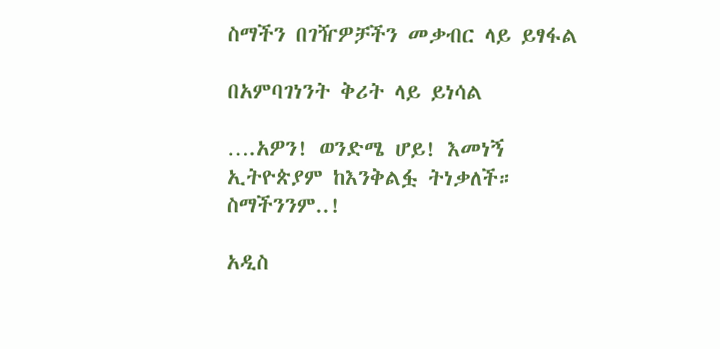ስማችን በገዥዎቻችን መቃብር ላይ ይፃፋል

በአምባገነንት ቅሪት ላይ ይነሳል

….አዎን! ወንድሜ ሆይ! እመነኝ ኢትዮጵያም ከእንቅልፏ ትነቃለች። ስማችንንም..!

አዲስ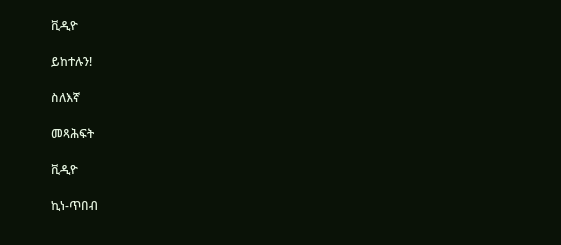ቪዲዮ

ይከተሉን!

ስለእኛ

መጻሕፍት

ቪዲዮ

ኪነ-ጥበብ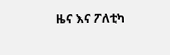ዜና እና ፖለቲካ